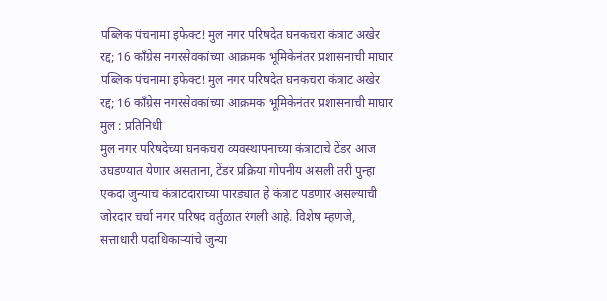पब्लिक पंचनामा इफेक्ट! मुल नगर परिषदेत घनकचरा कंत्राट अखेर रद्द; 16 काँग्रेस नगरसेवकांच्या आक्रमक भूमिकेनंतर प्रशासनाची माघार
पब्लिक पंचनामा इफेक्ट! मुल नगर परिषदेत घनकचरा कंत्राट अखेर रद्द; 16 काँग्रेस नगरसेवकांच्या आक्रमक भूमिकेनंतर प्रशासनाची माघार
मुल : प्रतिनिधी
मुल नगर परिषदेच्या घनकचरा व्यवस्थापनाच्या कंत्राटाचे टेंडर आज उघडण्यात येणार असताना, टेंडर प्रक्रिया गोपनीय असली तरी पुन्हा एकदा जुन्याच कंत्राटदाराच्या पारड्यात हे कंत्राट पडणार असल्याची जोरदार चर्चा नगर परिषद वर्तुळात रंगली आहे. विशेष म्हणजे, सत्ताधारी पदाधिकाऱ्यांचे जुन्या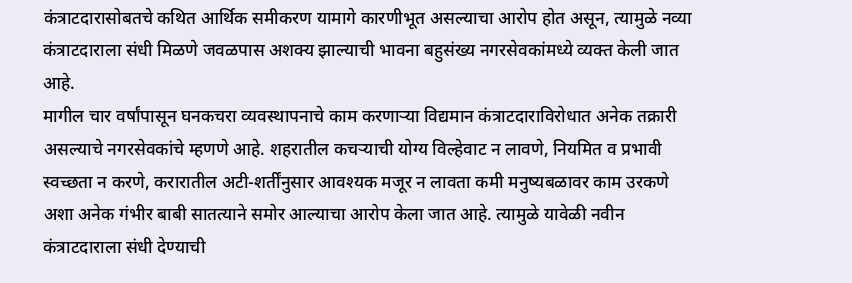कंत्राटदारासोबतचे कथित आर्थिक समीकरण यामागे कारणीभूत असल्याचा आरोप होत असून, त्यामुळे नव्या कंत्राटदाराला संधी मिळणे जवळपास अशक्य झाल्याची भावना बहुसंख्य नगरसेवकांमध्ये व्यक्त केली जात आहे.
मागील चार वर्षांपासून घनकचरा व्यवस्थापनाचे काम करणाऱ्या विद्यमान कंत्राटदाराविरोधात अनेक तक्रारी असल्याचे नगरसेवकांचे म्हणणे आहे. शहरातील कचऱ्याची योग्य विल्हेवाट न लावणे, नियमित व प्रभावी स्वच्छता न करणे, करारातील अटी-शर्तींनुसार आवश्यक मजूर न लावता कमी मनुष्यबळावर काम उरकणे अशा अनेक गंभीर बाबी सातत्याने समोर आल्याचा आरोप केला जात आहे. त्यामुळे यावेळी नवीन कंत्राटदाराला संधी देण्याची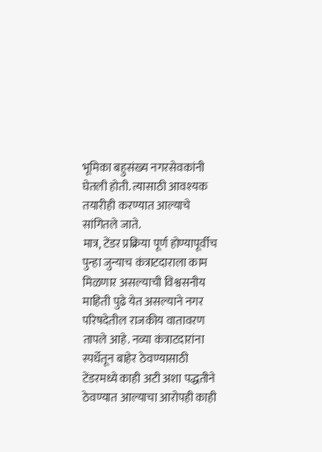भूमिका बहुसंख्य नगरसेवकांनी घेतली होती. त्यासाठी आवश्यक तयारीही करण्यात आल्याचे सांगितले जाते.
मात्र, टेंडर प्रक्रिया पूर्ण होण्यापूर्वीच पुन्हा जुन्याच कंत्राटदाराला काम मिळणार असल्याची विश्वसनीय माहिती पुढे येत असल्याने नगर परिषदेतील राजकीय वातावरण तापले आहे. नव्या कंत्राटदारांना स्पर्धेतून बाहेर ठेवण्यासाठी टेंडरमध्ये काही अटी अशा पद्धतीने ठेवण्यात आल्याचा आरोपही काही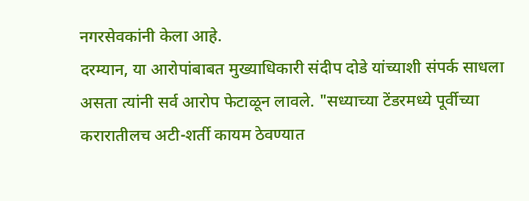नगरसेवकांनी केला आहे.
दरम्यान, या आरोपांबाबत मुख्याधिकारी संदीप दोडे यांच्याशी संपर्क साधला असता त्यांनी सर्व आरोप फेटाळून लावले. "सध्याच्या टेंडरमध्ये पूर्वीच्या करारातीलच अटी-शर्ती कायम ठेवण्यात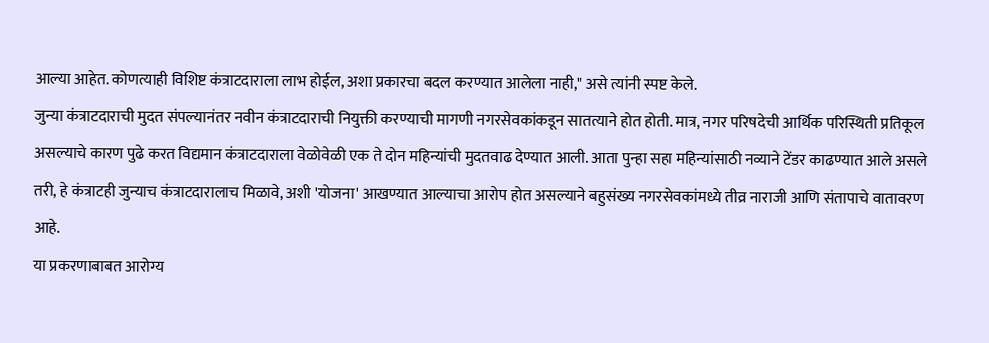आल्या आहेत. कोणत्याही विशिष्ट कंत्राटदाराला लाभ होईल, अशा प्रकारचा बदल करण्यात आलेला नाही," असे त्यांनी स्पष्ट केले.
जुन्या कंत्राटदाराची मुदत संपल्यानंतर नवीन कंत्राटदाराची नियुक्ती करण्याची मागणी नगरसेवकांकडून सातत्याने होत होती. मात्र, नगर परिषदेची आर्थिक परिस्थिती प्रतिकूल असल्याचे कारण पुढे करत विद्यमान कंत्राटदाराला वेळोवेळी एक ते दोन महिन्यांची मुदतवाढ देण्यात आली. आता पुन्हा सहा महिन्यांसाठी नव्याने टेंडर काढण्यात आले असले तरी, हे कंत्राटही जुन्याच कंत्राटदारालाच मिळावे, अशी 'योजना' आखण्यात आल्याचा आरोप होत असल्याने बहुसंख्य नगरसेवकांमध्ये तीव्र नाराजी आणि संतापाचे वातावरण आहे.
या प्रकरणाबाबत आरोग्य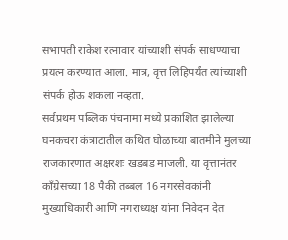सभापती राकेश रत्नावार यांच्याशी संपर्क साधण्याचा प्रयत्न करण्यात आला. मात्र, वृत्त लिहिपर्यंत त्यांच्याशी संपर्क होऊ शकला नव्हता.
सर्वप्रथम पब्लिक पंचनामा मध्ये प्रकाशित झालेल्या घनकचरा कंत्राटातील कथित घोळाच्या बातमीने मुलच्या राजकारणात अक्षरशः खडबड माजली. या वृत्तानंतर काँग्रेसच्या 18 पैकी तब्बल 16 नगरसेवकांनी मुख्याधिकारी आणि नगराध्यक्ष यांना निवेदन देत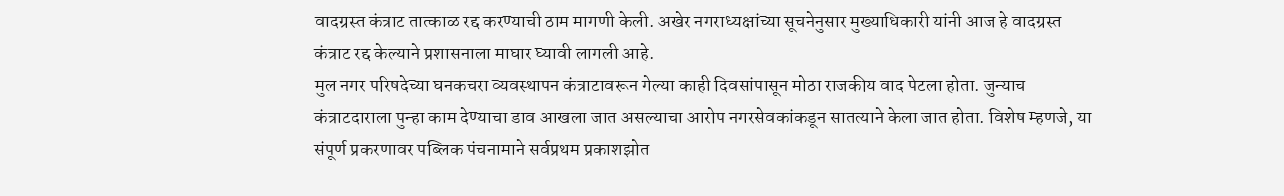वादग्रस्त कंत्राट तात्काळ रद्द करण्याची ठाम मागणी केली. अखेर नगराध्यक्षांच्या सूचनेनुसार मुख्याधिकारी यांनी आज हे वादग्रस्त कंत्राट रद्द केल्याने प्रशासनाला माघार घ्यावी लागली आहे.
मुल नगर परिषदेच्या घनकचरा व्यवस्थापन कंत्राटावरून गेल्या काही दिवसांपासून मोठा राजकीय वाद पेटला होता. जुन्याच कंत्राटदाराला पुन्हा काम देण्याचा डाव आखला जात असल्याचा आरोप नगरसेवकांकडून सातत्याने केला जात होता. विशेष म्हणजे, या संपूर्ण प्रकरणावर पब्लिक पंचनामाने सर्वप्रथम प्रकाशझोत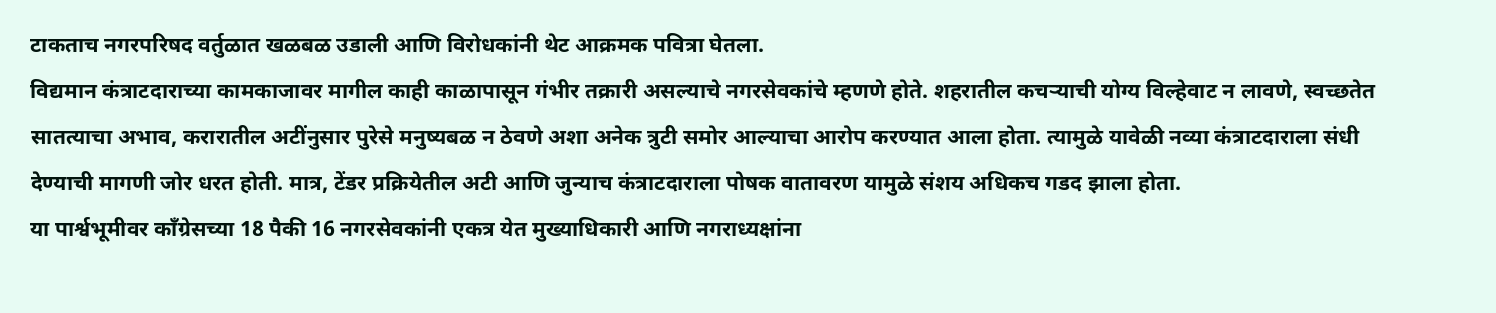टाकताच नगरपरिषद वर्तुळात खळबळ उडाली आणि विरोधकांनी थेट आक्रमक पवित्रा घेतला.
विद्यमान कंत्राटदाराच्या कामकाजावर मागील काही काळापासून गंभीर तक्रारी असल्याचे नगरसेवकांचे म्हणणे होते. शहरातील कचऱ्याची योग्य विल्हेवाट न लावणे, स्वच्छतेत सातत्याचा अभाव, करारातील अटींनुसार पुरेसे मनुष्यबळ न ठेवणे अशा अनेक त्रुटी समोर आल्याचा आरोप करण्यात आला होता. त्यामुळे यावेळी नव्या कंत्राटदाराला संधी देण्याची मागणी जोर धरत होती. मात्र, टेंडर प्रक्रियेतील अटी आणि जुन्याच कंत्राटदाराला पोषक वातावरण यामुळे संशय अधिकच गडद झाला होता.
या पार्श्वभूमीवर काँग्रेसच्या 18 पैकी 16 नगरसेवकांनी एकत्र येत मुख्याधिकारी आणि नगराध्यक्षांना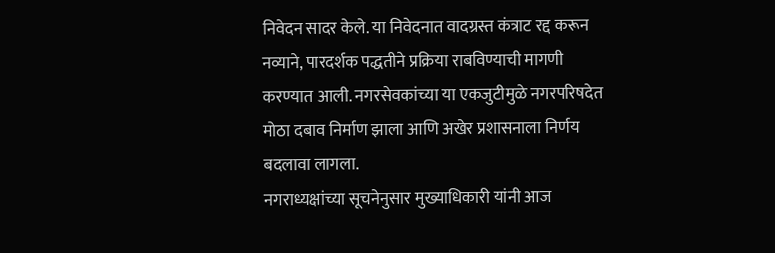निवेदन सादर केले. या निवेदनात वादग्रस्त कंत्राट रद्द करून नव्याने, पारदर्शक पद्धतीने प्रक्रिया राबविण्याची मागणी करण्यात आली. नगरसेवकांच्या या एकजुटीमुळे नगरपरिषदेत मोठा दबाव निर्माण झाला आणि अखेर प्रशासनाला निर्णय बदलावा लागला.
नगराध्यक्षांच्या सूचनेनुसार मुख्याधिकारी यांनी आज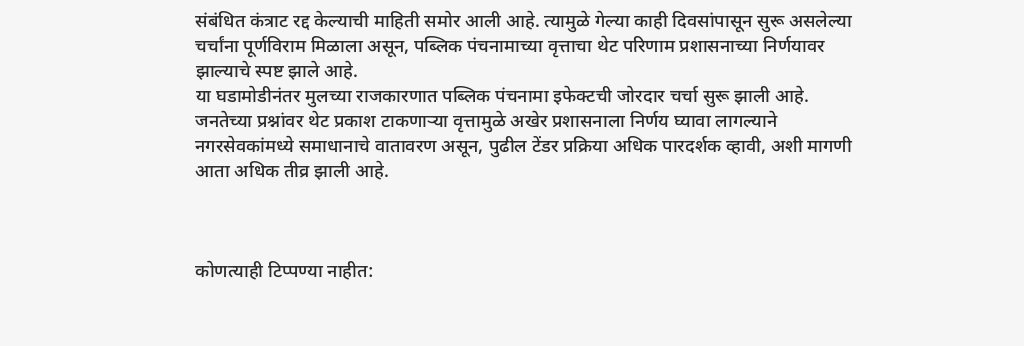संबंधित कंत्राट रद्द केल्याची माहिती समोर आली आहे. त्यामुळे गेल्या काही दिवसांपासून सुरू असलेल्या चर्चांना पूर्णविराम मिळाला असून, पब्लिक पंचनामाच्या वृत्ताचा थेट परिणाम प्रशासनाच्या निर्णयावर झाल्याचे स्पष्ट झाले आहे.
या घडामोडीनंतर मुलच्या राजकारणात पब्लिक पंचनामा इफेक्टची जोरदार चर्चा सुरू झाली आहे. जनतेच्या प्रश्नांवर थेट प्रकाश टाकणाऱ्या वृत्तामुळे अखेर प्रशासनाला निर्णय घ्यावा लागल्याने नगरसेवकांमध्ये समाधानाचे वातावरण असून, पुढील टेंडर प्रक्रिया अधिक पारदर्शक व्हावी, अशी मागणी आता अधिक तीव्र झाली आहे.



कोणत्याही टिप्पण्या नाहीत: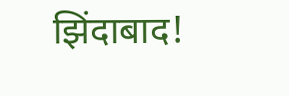झिंदाबाद!